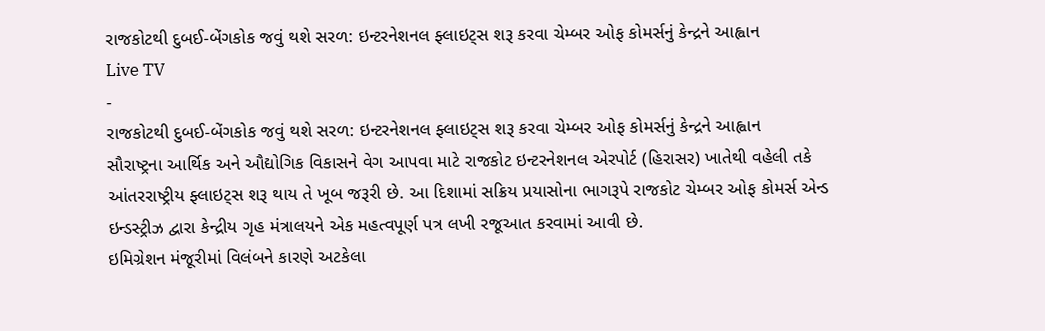રાજકોટથી દુબઈ-બેંગકોક જવું થશે સરળ: ઇન્ટરનેશનલ ફ્લાઇટ્સ શરૂ કરવા ચેમ્બર ઓફ કોમર્સનું કેન્દ્રને આહ્વાન
Live TV
-
રાજકોટથી દુબઈ-બેંગકોક જવું થશે સરળ: ઇન્ટરનેશનલ ફ્લાઇટ્સ શરૂ કરવા ચેમ્બર ઓફ કોમર્સનું કેન્દ્રને આહ્વાન
સૌરાષ્ટ્રના આર્થિક અને ઔદ્યોગિક વિકાસને વેગ આપવા માટે રાજકોટ ઇન્ટરનેશનલ એરપોર્ટ (હિરાસર) ખાતેથી વહેલી તકે આંતરરાષ્ટ્રીય ફ્લાઇટ્સ શરૂ થાય તે ખૂબ જરૂરી છે. આ દિશામાં સક્રિય પ્રયાસોના ભાગરૂપે રાજકોટ ચેમ્બર ઓફ કોમર્સ એન્ડ ઇન્ડસ્ટ્રીઝ દ્વારા કેન્દ્રીય ગૃહ મંત્રાલયને એક મહત્વપૂર્ણ પત્ર લખી રજૂઆત કરવામાં આવી છે.
ઇમિગ્રેશન મંજૂરીમાં વિલંબને કારણે અટકેલા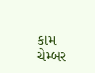કામ
ચેમ્બર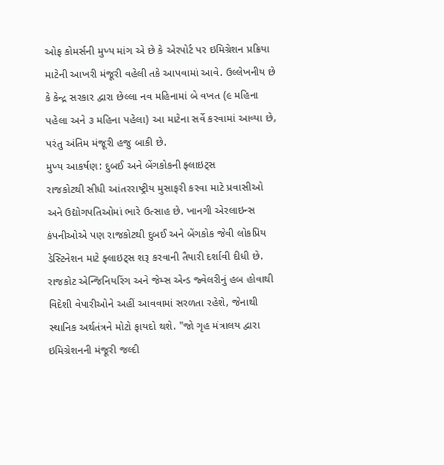ઓફ કોમર્સની મુખ્ય માંગ એ છે કે એરપોર્ટ પર ઇમિગ્રેશન પ્રક્રિયા માટેની આખરી મંજૂરી વહેલી તકે આપવામાં આવે. ઉલ્લેખનીય છે કે કેન્દ્ર સરકાર દ્વારા છેલ્લા નવ મહિનામાં બે વખત (૯ મહિના પહેલા અને ૩ મહિના પહેલા) આ માટેના સર્વે કરવામાં આવ્યા છે, પરંતુ અંતિમ મંજૂરી હજુ બાકી છે.
મુખ્ય આકર્ષણ: દુબઈ અને બેંગકોકની ફ્લાઇટ્સ
રાજકોટથી સીધી આંતરરાષ્ટ્રીય મુસાફરી કરવા માટે પ્રવાસીઓ અને ઉદ્યોગપતિઓમાં ભારે ઉત્સાહ છે. ખાનગી એરલાઇન્સ કંપનીઓએ પણ રાજકોટથી દુબઈ અને બેંગકોક જેવી લોકપ્રિય ડેસ્ટિનેશન માટે ફ્લાઇટ્સ શરૂ કરવાની તૈયારી દર્શાવી દીધી છે. રાજકોટ એન્જિનિયરિંગ અને જેમ્સ એન્ડ જ્વેલરીનું હબ હોવાથી વિદેશી વેપારીઓને અહીં આવવામાં સરળતા રહેશે, જેનાથી સ્થાનિક અર્થતંત્રને મોટો ફાયદો થશે. "જો ગૃહ મંત્રાલય દ્વારા ઇમિગ્રેશનની મંજૂરી જલ્દી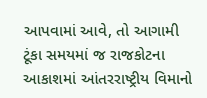આપવામાં આવે, તો આગામી ટૂંકા સમયમાં જ રાજકોટના આકાશમાં આંતરરાષ્ટ્રીય વિમાનો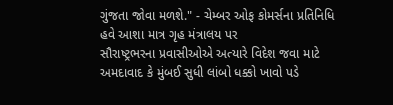ગુંજતા જોવા મળશે." - ચેમ્બર ઓફ કોમર્સના પ્રતિનિધિ
હવે આશા માત્ર ગૃહ મંત્રાલય પર
સૌરાષ્ટ્રભરના પ્રવાસીઓએ અત્યારે વિદેશ જવા માટે અમદાવાદ કે મુંબઈ સુધી લાંબો ધક્કો ખાવો પડે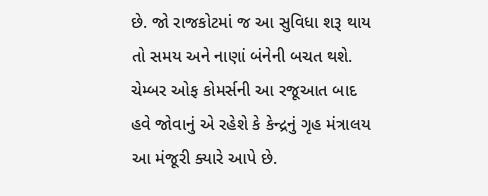છે. જો રાજકોટમાં જ આ સુવિધા શરૂ થાય તો સમય અને નાણાં બંનેની બચત થશે. ચેમ્બર ઓફ કોમર્સની આ રજૂઆત બાદ હવે જોવાનું એ રહેશે કે કેન્દ્રનું ગૃહ મંત્રાલય આ મંજૂરી ક્યારે આપે છે.